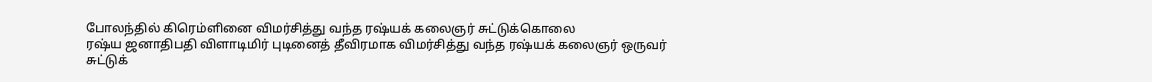போலந்தில் கிரெம்ளினை விமர்சித்து வந்த ரஷ்யக் கலைஞர் சுட்டுக்கொலை
ரஷ்ய ஜனாதிபதி விளாடிமிர் புடினைத் தீவிரமாக விமர்சித்து வந்த ரஷ்யக் கலைஞர் ஒருவர் சுட்டுக்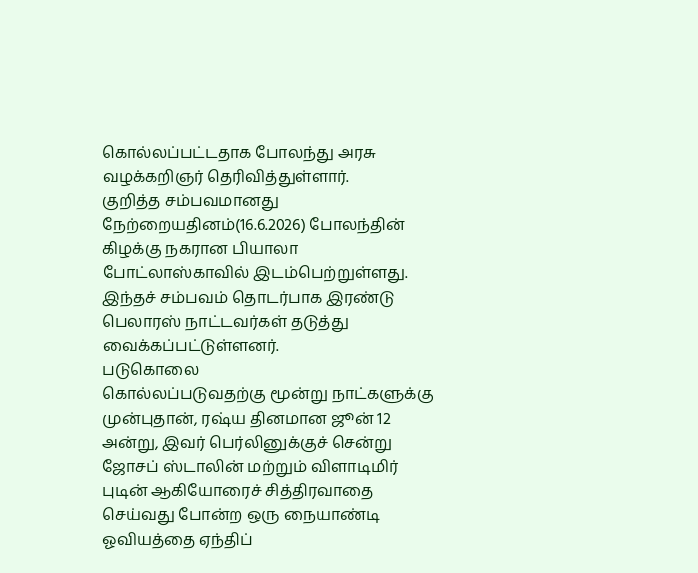கொல்லப்பட்டதாக போலந்து அரசு வழக்கறிஞர் தெரிவித்துள்ளார்.
குறித்த சம்பவமானது நேற்றையதினம்(16.6.2026) போலந்தின் கிழக்கு நகரான பியாலா போட்லாஸ்காவில் இடம்பெற்றுள்ளது.
இந்தச் சம்பவம் தொடர்பாக இரண்டு பெலாரஸ் நாட்டவர்கள் தடுத்து வைக்கப்பட்டுள்ளனர்.
படுகொலை
கொல்லப்படுவதற்கு மூன்று நாட்களுக்கு முன்புதான், ரஷ்ய தினமான ஜூன் 12 அன்று, இவர் பெர்லினுக்குச் சென்று ஜோசப் ஸ்டாலின் மற்றும் விளாடிமிர் புடின் ஆகியோரைச் சித்திரவாதை செய்வது போன்ற ஒரு நையாண்டி ஓவியத்தை ஏந்திப்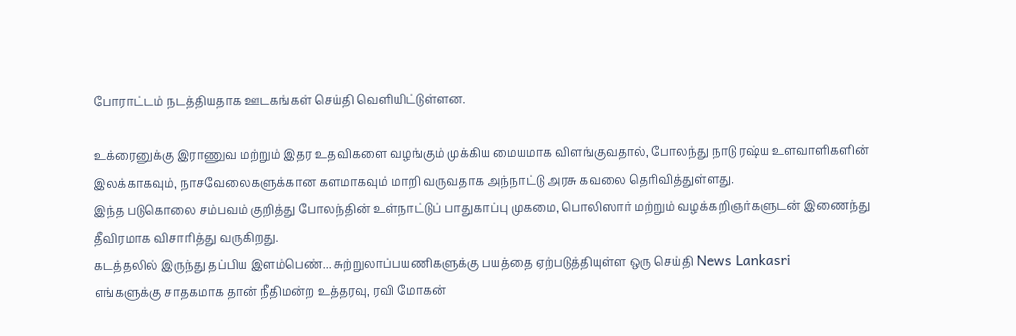போராட்டம் நடத்தியதாக ஊடகங்கள் செய்தி வெளியிட்டுள்ளன.

உக்ரைனுக்கு இராணுவ மற்றும் இதர உதவிகளை வழங்கும் முக்கிய மையமாக விளங்குவதால், போலந்து நாடு ரஷ்ய உளவாளிகளின் இலக்காகவும், நாசவேலைகளுக்கான களமாகவும் மாறி வருவதாக அந்நாட்டு அரசு கவலை தெரிவித்துள்ளது.
இந்த படுகொலை சம்பவம் குறித்து போலந்தின் உள்நாட்டுப் பாதுகாப்பு முகமை, பொலிஸார் மற்றும் வழக்கறிஞர்களுடன் இணைந்து தீவிரமாக விசாரித்து வருகிறது.
கடத்தலில் இருந்து தப்பிய இளம்பெண்... சுற்றுலாப்பயணிகளுக்கு பயத்தை ஏற்படுத்தியுள்ள ஒரு செய்தி News Lankasri
எங்களுக்கு சாதகமாக தான் நீதிமன்ற உத்தரவு, ரவி மோகன்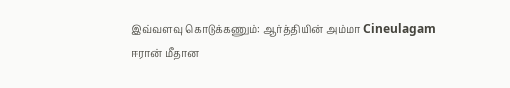இவ்வளவு கொடுக்கணும்: ஆர்த்தியின் அம்மா Cineulagam
ஈரான் மீதான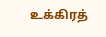உக்கிரத்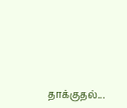தாக்குதல்...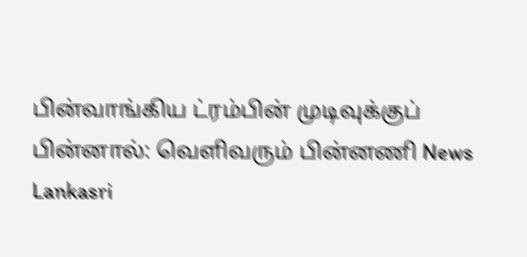பின்வாங்கிய ட்ரம்பின் முடிவுக்குப் பின்னால்: வெளிவரும் பின்னணி News Lankasri